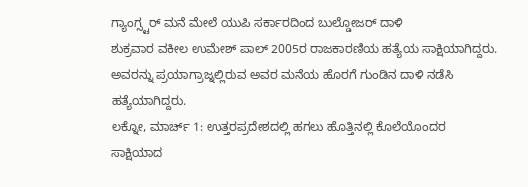ಗ್ಯಾಂಗ್ಸ್ಟರ್ ಮನೆ ಮೇಲೆ ಯುಪಿ ಸರ್ಕಾರದಿಂದ ಬುಲ್ಡೋಜರ್ ದಾಳಿ
ಶುಕ್ರವಾರ ವಕೀಲ ಉಮೇಶ್ ಪಾಲ್ 2005ರ ರಾಜಕಾರಣಿಯ ಹತ್ಯೆಯ ಸಾಕ್ಷಿಯಾಗಿದ್ದರು. ಅವರನ್ನು ಪ್ರಯಾಗ್ರಾಜ್ನಲ್ಲಿರುವ ಅವರ ಮನೆಯ ಹೊರಗೆ ಗುಂಡಿನ ದಾಳಿ ನಡೆಸಿ ಹತ್ಯೆಯಾಗಿದ್ದರು.
ಲಕ್ನೋ, ಮಾರ್ಚ್ 1: ಉತ್ತರಪ್ರದೇಶದಲ್ಲಿ ಹಗಲು ಹೊತ್ತಿನಲ್ಲಿ ಕೊಲೆಯೊಂದರ ಸಾಕ್ಷಿಯಾದ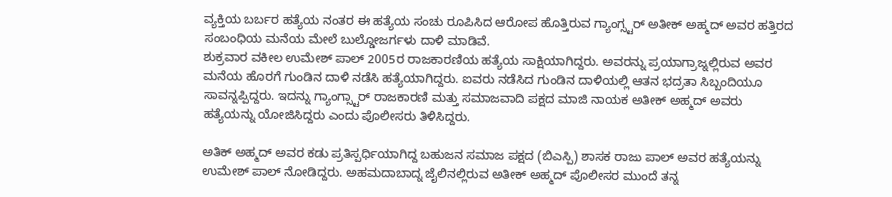ವ್ಯಕ್ತಿಯ ಬರ್ಬರ ಹತ್ಯೆಯ ನಂತರ ಈ ಹತ್ಯೆಯ ಸಂಚು ರೂಪಿಸಿದ ಆರೋಪ ಹೊತ್ತಿರುವ ಗ್ಯಾಂಗ್ಸ್ಟರ್ ಅತೀಕ್ ಅಹ್ಮದ್ ಅವರ ಹತ್ತಿರದ ಸಂಬಂಧಿಯ ಮನೆಯ ಮೇಲೆ ಬುಲ್ಡೋಜರ್ಗಳು ದಾಳಿ ಮಾಡಿವೆ.
ಶುಕ್ರವಾರ ವಕೀಲ ಉಮೇಶ್ ಪಾಲ್ 2005ರ ರಾಜಕಾರಣಿಯ ಹತ್ಯೆಯ ಸಾಕ್ಷಿಯಾಗಿದ್ದರು. ಅವರನ್ನು ಪ್ರಯಾಗ್ರಾಜ್ನಲ್ಲಿರುವ ಅವರ ಮನೆಯ ಹೊರಗೆ ಗುಂಡಿನ ದಾಳಿ ನಡೆಸಿ ಹತ್ಯೆಯಾಗಿದ್ದರು. ಐವರು ನಡೆಸಿದ ಗುಂಡಿನ ದಾಳಿಯಲ್ಲಿ ಆತನ ಭದ್ರತಾ ಸಿಬ್ಬಂದಿಯೂ ಸಾವನ್ನಪ್ಪಿದ್ದರು. ಇದನ್ನು ಗ್ಯಾಂಗ್ಸ್ಟಾರ್ ರಾಜಕಾರಣಿ ಮತ್ತು ಸಮಾಜವಾದಿ ಪಕ್ಷದ ಮಾಜಿ ನಾಯಕ ಅತೀಕ್ ಅಹ್ಮದ್ ಅವರು ಹತ್ಯೆಯನ್ನು ಯೋಜಿಸಿದ್ದರು ಎಂದು ಪೊಲೀಸರು ತಿಳಿಸಿದ್ದರು.

ಅತಿಕ್ ಅಹ್ಮದ್ ಅವರ ಕಡು ಪ್ರತಿಸ್ಪರ್ಧಿಯಾಗಿದ್ದ ಬಹುಜನ ಸಮಾಜ ಪಕ್ಷದ (ಬಿಎಸ್ಪಿ) ಶಾಸಕ ರಾಜು ಪಾಲ್ ಅವರ ಹತ್ಯೆಯನ್ನು ಉಮೇಶ್ ಪಾಲ್ ನೋಡಿದ್ದರು. ಅಹಮದಾಬಾದ್ನ ಜೈಲಿನಲ್ಲಿರುವ ಅತೀಕ್ ಅಹ್ಮದ್ ಪೊಲೀಸರ ಮುಂದೆ ತನ್ನ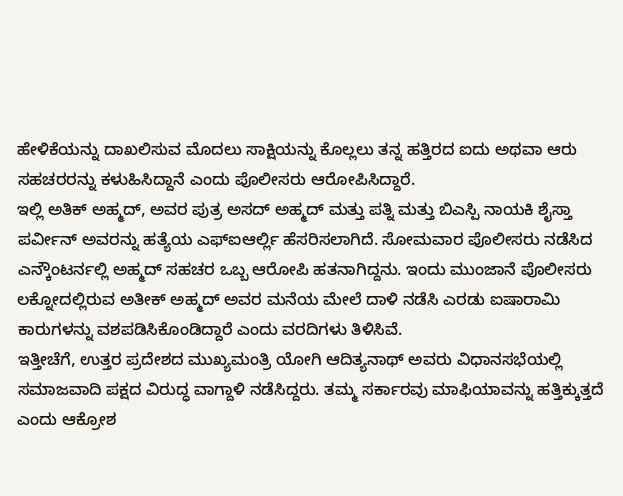ಹೇಳಿಕೆಯನ್ನು ದಾಖಲಿಸುವ ಮೊದಲು ಸಾಕ್ಷಿಯನ್ನು ಕೊಲ್ಲಲು ತನ್ನ ಹತ್ತಿರದ ಐದು ಅಥವಾ ಆರು ಸಹಚರರನ್ನು ಕಳುಹಿಸಿದ್ದಾನೆ ಎಂದು ಪೊಲೀಸರು ಆರೋಪಿಸಿದ್ದಾರೆ.
ಇಲ್ಲಿ ಅತಿಕ್ ಅಹ್ಮದ್, ಅವರ ಪುತ್ರ ಅಸದ್ ಅಹ್ಮದ್ ಮತ್ತು ಪತ್ನಿ ಮತ್ತು ಬಿಎಸ್ಪಿ ನಾಯಕಿ ಶೈಸ್ತಾ ಪರ್ವೀನ್ ಅವರನ್ನು ಹತ್ಯೆಯ ಎಫ್ಐಆರ್ಲ್ಲಿ ಹೆಸರಿಸಲಾಗಿದೆ. ಸೋಮವಾರ ಪೊಲೀಸರು ನಡೆಸಿದ ಎನ್ಕೌಂಟರ್ನಲ್ಲಿ ಅಹ್ಮದ್ ಸಹಚರ ಒಬ್ಬ ಆರೋಪಿ ಹತನಾಗಿದ್ದನು. ಇಂದು ಮುಂಜಾನೆ ಪೊಲೀಸರು ಲಕ್ನೋದಲ್ಲಿರುವ ಅತೀಕ್ ಅಹ್ಮದ್ ಅವರ ಮನೆಯ ಮೇಲೆ ದಾಳಿ ನಡೆಸಿ ಎರಡು ಐಷಾರಾಮಿ ಕಾರುಗಳನ್ನು ವಶಪಡಿಸಿಕೊಂಡಿದ್ದಾರೆ ಎಂದು ವರದಿಗಳು ತಿಳಿಸಿವೆ.
ಇತ್ತೀಚೆಗೆ, ಉತ್ತರ ಪ್ರದೇಶದ ಮುಖ್ಯಮಂತ್ರಿ ಯೋಗಿ ಆದಿತ್ಯನಾಥ್ ಅವರು ವಿಧಾನಸಭೆಯಲ್ಲಿ ಸಮಾಜವಾದಿ ಪಕ್ಷದ ವಿರುದ್ಧ ವಾಗ್ದಾಳಿ ನಡೆಸಿದ್ದರು. ತಮ್ಮ ಸರ್ಕಾರವು ಮಾಫಿಯಾವನ್ನು ಹತ್ತಿಕ್ಕುತ್ತದೆ ಎಂದು ಆಕ್ರೋಶ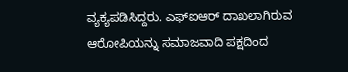ವ್ಯಕ್ಯಪಡಿಸಿದ್ದರು. ಎಫ್ಐಆರ್ ದಾಖಲಾಗಿರುವ ಆರೋಪಿಯನ್ನು ಸಮಾಜವಾದಿ ಪಕ್ಷದಿಂದ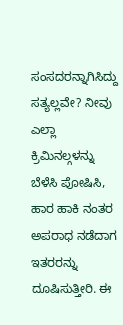ಸಂಸದರನ್ನಾಗಿಸಿದ್ದು ಸತ್ಯಲ್ಲವೇ? ನೀವು ಎಲ್ಲಾ ಕ್ರಿಮಿನಲ್ಗಳನ್ನು ಬೆಳೆಸಿ ಪೋಷಿಸಿ, ಹಾರ ಹಾಕಿ ನಂತರ ಅಪರಾಧ ನಡೆದಾಗ ಇತರರನ್ನು ದೂಷಿಸುತ್ತೀರಿ. ಈ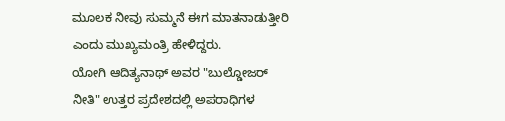ಮೂಲಕ ನೀವು ಸುಮ್ಮನೆ ಈಗ ಮಾತನಾಡುತ್ತೀರಿ ಎಂದು ಮುಖ್ಯಮಂತ್ರಿ ಹೇಳಿದ್ದರು.
ಯೋಗಿ ಆದಿತ್ಯನಾಥ್ ಅವರ "ಬುಲ್ಡೋಜರ್ ನೀತಿ" ಉತ್ತರ ಪ್ರದೇಶದಲ್ಲಿ ಅಪರಾಧಿಗಳ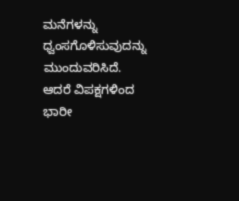ಮನೆಗಳನ್ನು ಧ್ವಂಸಗೊಳಿಸುವುದನ್ನು ಮುಂದುವರಿಸಿದೆ. ಆದರೆ ವಿಪಕ್ಷಗಳಿಂದ ಭಾರೀ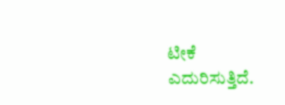ಟೀಕೆ ಎದುರಿಸುತ್ತಿದೆ.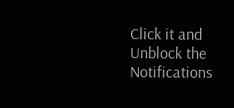Click it and Unblock the Notifications